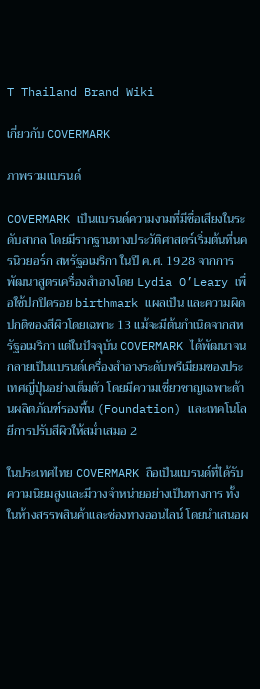T Thailand Brand Wiki

เกี่ยวกับ COVERMARK

ภาพรวมแบรนด์

COVERMARK เป็นแบรนด์ความงามที่มีชื่อเสียงในระดับสากล โดยมีรากฐานทางประวัติศาสตร์เริ่มต้นที่นครนิวยอร์ก สหรัฐอเมริกา ในปี ค.ศ. 1928 จากการพัฒนาสูตรเครื่องสำอางโดย Lydia O’Leary เพื่อใช้ปกปิดรอย birthmark แผลเป็น และความผิดปกติของสีผิวโดยเฉพาะ 13 แม้จะมีต้นกำเนิดจากสหรัฐอเมริกา แต่ในปัจจุบัน COVERMARK ได้พัฒนาจนกลายเป็นแบรนด์เครื่องสำอางระดับพรีเมียมของประเทศญี่ปุ่นอย่างเต็มตัว โดยมีความเชี่ยวชาญเฉพาะด้านผลิตภัณฑ์รองพื้น (Foundation) และเทคโนโลยีการปรับสีผิวให้สม่ำเสมอ 2

ในประเทศไทย COVERMARK ถือเป็นแบรนด์ที่ได้รับความนิยมสูงและมีวางจำหน่ายอย่างเป็นทางการ ทั้งในห้างสรรพสินค้าและช่องทางออนไลน์ โดยนำเสนอผ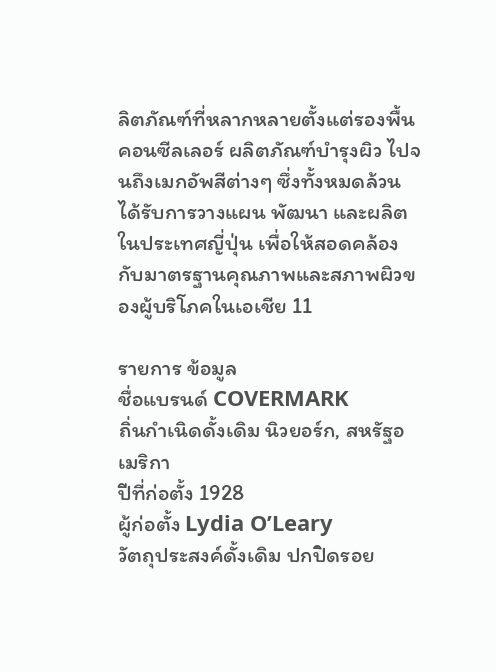ลิตภัณฑ์ที่หลากหลายตั้งแต่รองพื้น คอนซีลเลอร์ ผลิตภัณฑ์บำรุงผิว ไปจนถึงเมกอัพสีต่างๆ ซึ่งทั้งหมดล้วนได้รับการวางแผน พัฒนา และผลิตในประเทศญี่ปุ่น เพื่อให้สอดคล้องกับมาตรฐานคุณภาพและสภาพผิวของผู้บริโภคในเอเชีย 11

รายการ ข้อมูล
ชื่อแบรนด์ COVERMARK
ถิ่นกำเนิดดั้งเดิม นิวยอร์ก, สหรัฐอเมริกา
ปีที่ก่อตั้ง 1928
ผู้ก่อตั้ง Lydia O’Leary
วัตถุประสงค์ดั้งเดิม ปกปิดรอย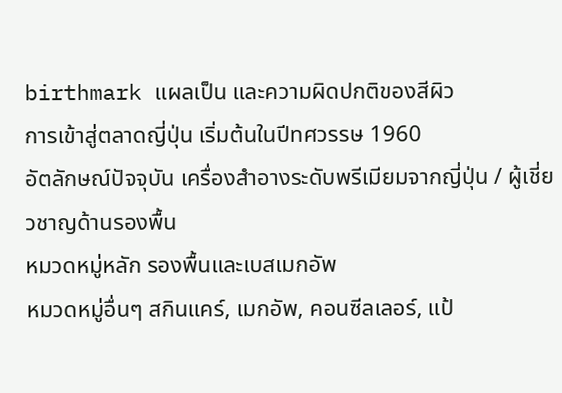birthmark แผลเป็น และความผิดปกติของสีผิว
การเข้าสู่ตลาดญี่ปุ่น เริ่มต้นในปีทศวรรษ 1960
อัตลักษณ์ปัจจุบัน เครื่องสำอางระดับพรีเมียมจากญี่ปุ่น / ผู้เชี่ยวชาญด้านรองพื้น
หมวดหมู่หลัก รองพื้นและเบสเมกอัพ
หมวดหมู่อื่นๆ สกินแคร์, เมกอัพ, คอนซีลเลอร์, แป้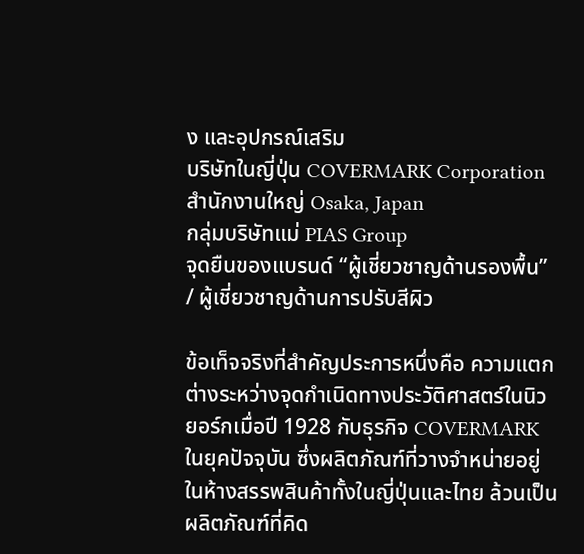ง และอุปกรณ์เสริม
บริษัทในญี่ปุ่น COVERMARK Corporation
สำนักงานใหญ่ Osaka, Japan
กลุ่มบริษัทแม่ PIAS Group
จุดยืนของแบรนด์ “ผู้เชี่ยวชาญด้านรองพื้น” / ผู้เชี่ยวชาญด้านการปรับสีผิว

ข้อเท็จจริงที่สำคัญประการหนึ่งคือ ความแตกต่างระหว่างจุดกำเนิดทางประวัติศาสตร์ในนิวยอร์กเมื่อปี 1928 กับธุรกิจ COVERMARK ในยุคปัจจุบัน ซึ่งผลิตภัณฑ์ที่วางจำหน่ายอยู่ในห้างสรรพสินค้าทั้งในญี่ปุ่นและไทย ล้วนเป็นผลิตภัณฑ์ที่คิด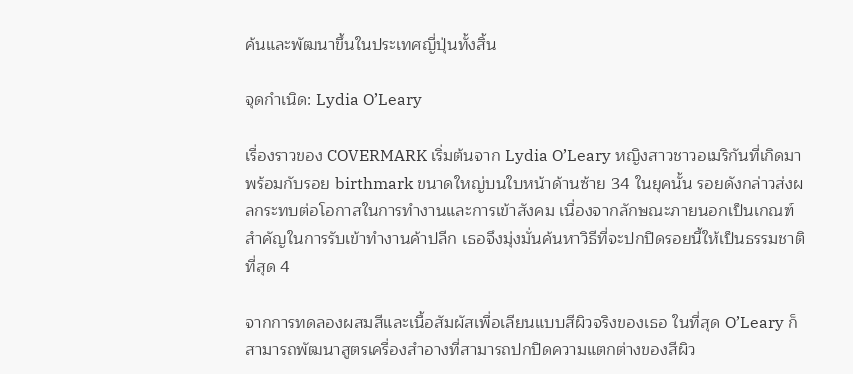ค้นและพัฒนาขึ้นในประเทศญี่ปุ่นทั้งสิ้น

จุดกำเนิด: Lydia O’Leary

เรื่องราวของ COVERMARK เริ่มต้นจาก Lydia O’Leary หญิงสาวชาวอเมริกันที่เกิดมาพร้อมกับรอย birthmark ขนาดใหญ่บนใบหน้าด้านซ้าย 34 ในยุคนั้น รอยดังกล่าวส่งผลกระทบต่อโอกาสในการทำงานและการเข้าสังคม เนื่องจากลักษณะภายนอกเป็นเกณฑ์สำคัญในการรับเข้าทำงานค้าปลีก เธอจึงมุ่งมั่นค้นหาวิธีที่จะปกปิดรอยนี้ให้เป็นธรรมชาติที่สุด 4

จากการทดลองผสมสีและเนื้อสัมผัสเพื่อเลียนแบบสีผิวจริงของเธอ ในที่สุด O’Leary ก็สามารถพัฒนาสูตรเครื่องสำอางที่สามารถปกปิดความแตกต่างของสีผิว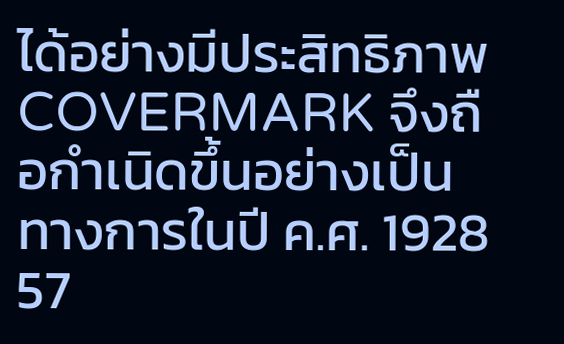ได้อย่างมีประสิทธิภาพ COVERMARK จึงถือกำเนิดขึ้นอย่างเป็นทางการในปี ค.ศ. 1928 57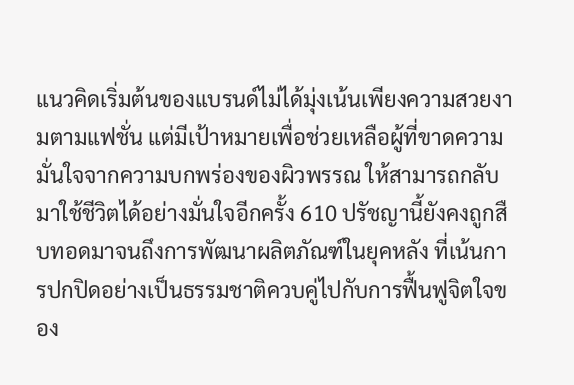แนวคิดเริ่มต้นของแบรนด์ไม่ได้มุ่งเน้นเพียงความสวยงามตามแฟชั่น แต่มีเป้าหมายเพื่อช่วยเหลือผู้ที่ขาดความมั่นใจจากความบกพร่องของผิวพรรณ ให้สามารถกลับมาใช้ชีวิตได้อย่างมั่นใจอีกครั้ง 610 ปรัชญานี้ยังคงถูกสืบทอดมาจนถึงการพัฒนาผลิตภัณฑ์ในยุคหลัง ที่เน้นการปกปิดอย่างเป็นธรรมชาติควบคู่ไปกับการฟื้นฟูจิตใจของ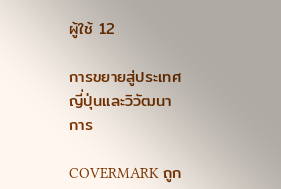ผู้ใช้ 12

การขยายสู่ประเทศญี่ปุ่นและวิวัฒนาการ

COVERMARK ถูก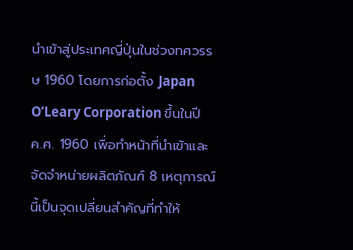นำเข้าสู่ประเทศญี่ปุ่นในช่วงทศวรรษ 1960 โดยการก่อตั้ง Japan O’Leary Corporation ขึ้นในปี ค.ศ. 1960 เพื่อทำหน้าที่นำเข้าและจัดจำหน่ายผลิตภัณฑ์ 8 เหตุการณ์นี้เป็นจุดเปลี่ยนสำคัญที่ทำให้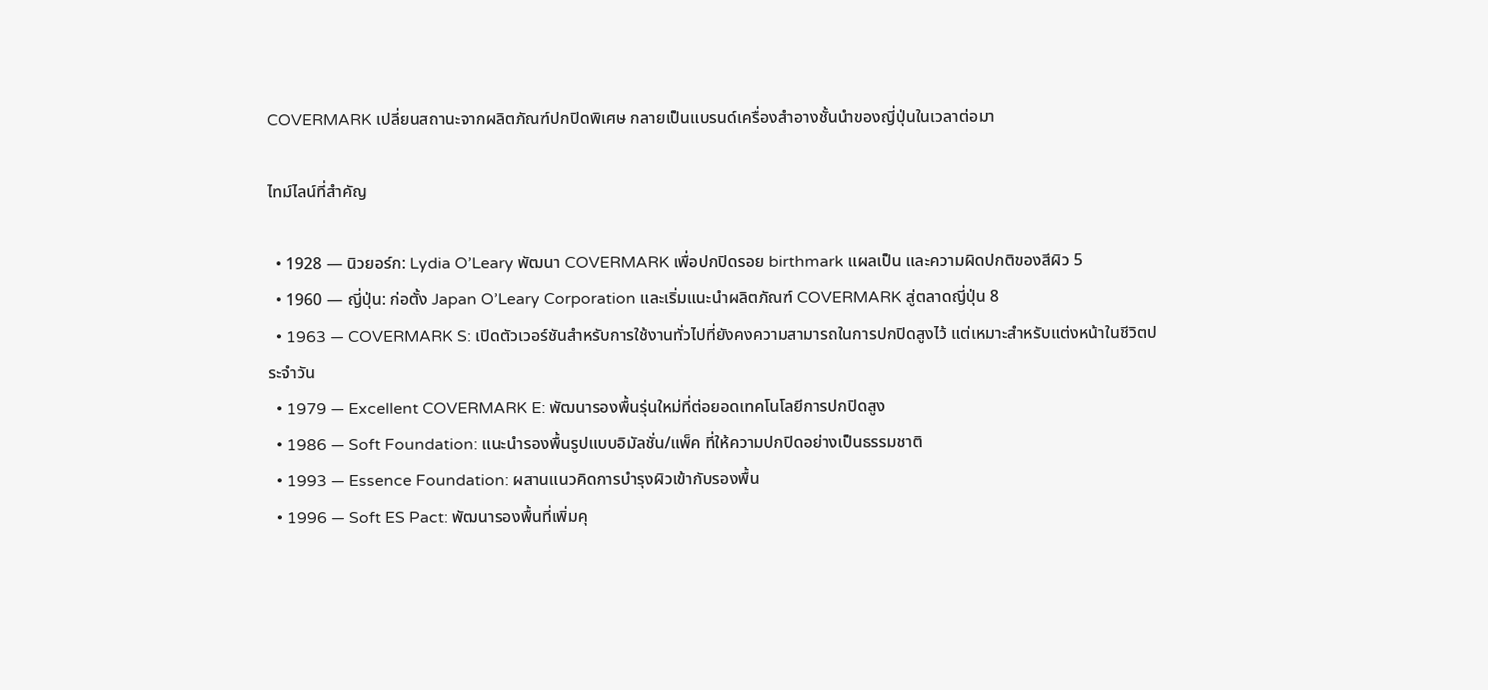COVERMARK เปลี่ยนสถานะจากผลิตภัณฑ์ปกปิดพิเศษ กลายเป็นแบรนด์เครื่องสำอางชั้นนำของญี่ปุ่นในเวลาต่อมา

ไทม์ไลน์ที่สำคัญ

  • 1928 — นิวยอร์ก: Lydia O’Leary พัฒนา COVERMARK เพื่อปกปิดรอย birthmark แผลเป็น และความผิดปกติของสีผิว 5
  • 1960 — ญี่ปุ่น: ก่อตั้ง Japan O’Leary Corporation และเริ่มแนะนำผลิตภัณฑ์ COVERMARK สู่ตลาดญี่ปุ่น 8
  • 1963 — COVERMARK S: เปิดตัวเวอร์ชันสำหรับการใช้งานทั่วไปที่ยังคงความสามารถในการปกปิดสูงไว้ แต่เหมาะสำหรับแต่งหน้าในชีวิตประจำวัน
  • 1979 — Excellent COVERMARK E: พัฒนารองพื้นรุ่นใหม่ที่ต่อยอดเทคโนโลยีการปกปิดสูง
  • 1986 — Soft Foundation: แนะนำรองพื้นรูปแบบอิมัลชั่น/แพ็ค ที่ให้ความปกปิดอย่างเป็นธรรมชาติ
  • 1993 — Essence Foundation: ผสานแนวคิดการบำรุงผิวเข้ากับรองพื้น
  • 1996 — Soft ES Pact: พัฒนารองพื้นที่เพิ่มคุ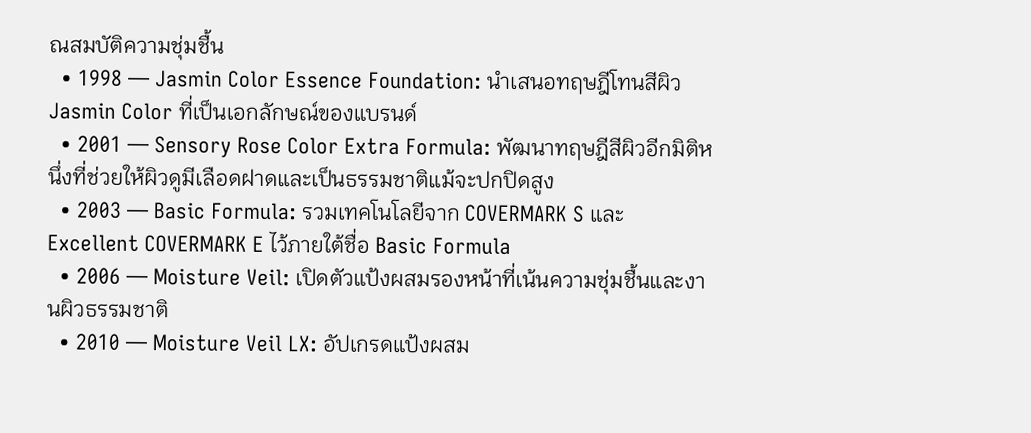ณสมบัติความชุ่มชื้น
  • 1998 — Jasmin Color Essence Foundation: นำเสนอทฤษฎีโทนสีผิว Jasmin Color ที่เป็นเอกลักษณ์ของแบรนด์
  • 2001 — Sensory Rose Color Extra Formula: พัฒนาทฤษฎีสีผิวอีกมิติหนึ่งที่ช่วยให้ผิวดูมีเลือดฝาดและเป็นธรรมชาติแม้จะปกปิดสูง
  • 2003 — Basic Formula: รวมเทคโนโลยีจาก COVERMARK S และ Excellent COVERMARK E ไว้ภายใต้ชื่อ Basic Formula
  • 2006 — Moisture Veil: เปิดตัวแป้งผสมรองหน้าที่เน้นความชุ่มชื้นและงานผิวธรรมชาติ
  • 2010 — Moisture Veil LX: อัปเกรดแป้งผสม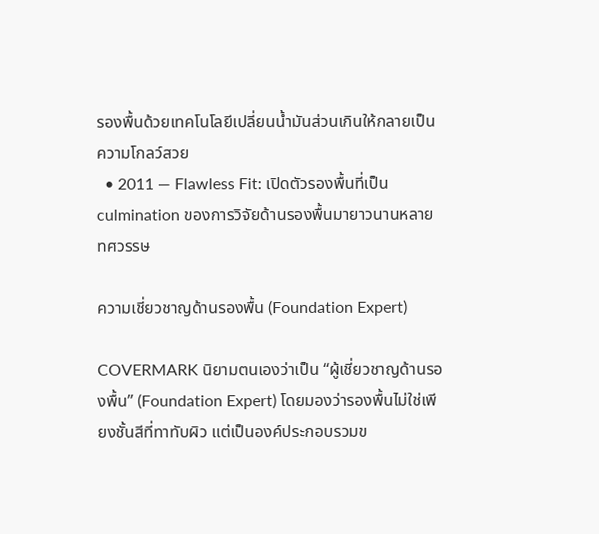รองพื้นด้วยเทคโนโลยีเปลี่ยนน้ำมันส่วนเกินให้กลายเป็นความโกลว์สวย
  • 2011 — Flawless Fit: เปิดตัวรองพื้นที่เป็น culmination ของการวิจัยด้านรองพื้นมายาวนานหลายทศวรรษ

ความเชี่ยวชาญด้านรองพื้น (Foundation Expert)

COVERMARK นิยามตนเองว่าเป็น “ผู้เชี่ยวชาญด้านรองพื้น” (Foundation Expert) โดยมองว่ารองพื้นไม่ใช่เพียงชั้นสีที่ทาทับผิว แต่เป็นองค์ประกอบรวมข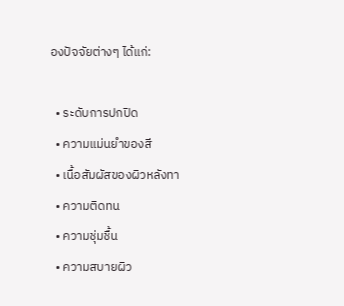องปัจจัยต่างๆ ได้แก่:

  • ระดับการปกปิด
  • ความแม่นยำของสี
  • เนื้อสัมผัสของผิวหลังทา
  • ความติดทน
  • ความชุ่มชื้น
  • ความสบายผิว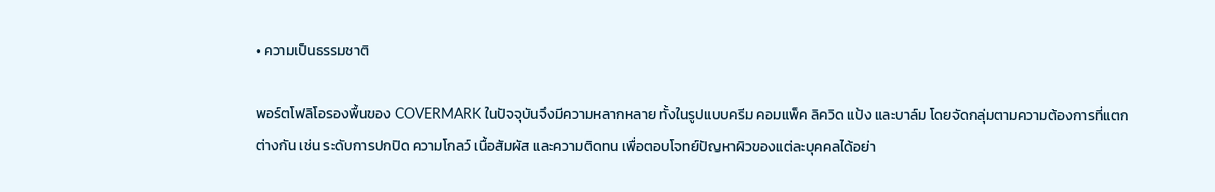• ความเป็นธรรมชาติ

พอร์ตโฟลิโอรองพื้นของ COVERMARK ในปัจจุบันจึงมีความหลากหลาย ทั้งในรูปแบบครีม คอมแพ็ค ลิควิด แป้ง และบาล์ม โดยจัดกลุ่มตามความต้องการที่แตกต่างกัน เช่น ระดับการปกปิด ความโกลว์ เนื้อสัมผัส และความติดทน เพื่อตอบโจทย์ปัญหาผิวของแต่ละบุคคลได้อย่า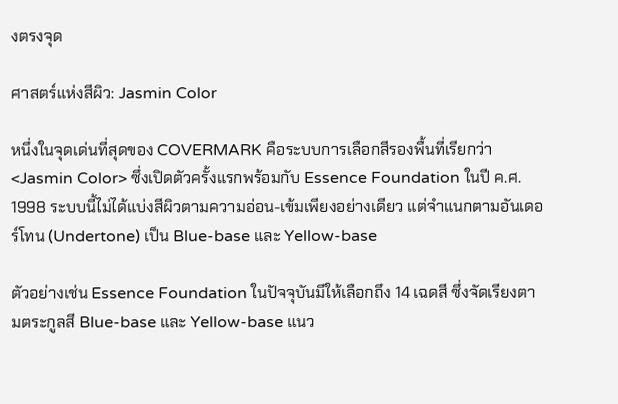งตรงจุด

ศาสตร์แห่งสีผิว: Jasmin Color

หนึ่งในจุดเด่นที่สุดของ COVERMARK คือระบบการเลือกสีรองพื้นที่เรียกว่า <Jasmin Color> ซึ่งเปิดตัวครั้งแรกพร้อมกับ Essence Foundation ในปี ค.ศ. 1998 ระบบนี้ไม่ได้แบ่งสีผิวตามความอ่อน-เข้มเพียงอย่างเดียว แต่จำแนกตามอันเดอร์โทน (Undertone) เป็น Blue-base และ Yellow-base

ตัวอย่างเช่น Essence Foundation ในปัจจุบันมีให้เลือกถึง 14 เฉดสี ซึ่งจัดเรียงตามตระกูลสี Blue-base และ Yellow-base แนว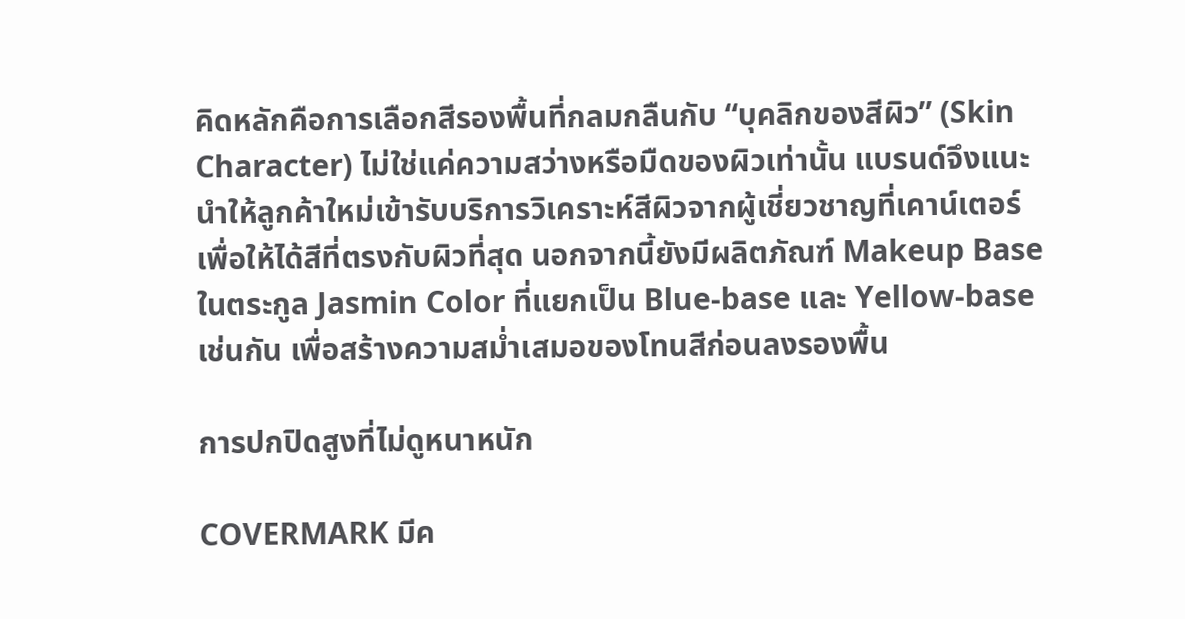คิดหลักคือการเลือกสีรองพื้นที่กลมกลืนกับ “บุคลิกของสีผิว” (Skin Character) ไม่ใช่แค่ความสว่างหรือมืดของผิวเท่านั้น แบรนด์จึงแนะนำให้ลูกค้าใหม่เข้ารับบริการวิเคราะห์สีผิวจากผู้เชี่ยวชาญที่เคาน์เตอร์เพื่อให้ได้สีที่ตรงกับผิวที่สุด นอกจากนี้ยังมีผลิตภัณฑ์ Makeup Base ในตระกูล Jasmin Color ที่แยกเป็น Blue-base และ Yellow-base เช่นกัน เพื่อสร้างความสม่ำเสมอของโทนสีก่อนลงรองพื้น

การปกปิดสูงที่ไม่ดูหนาหนัก

COVERMARK มีค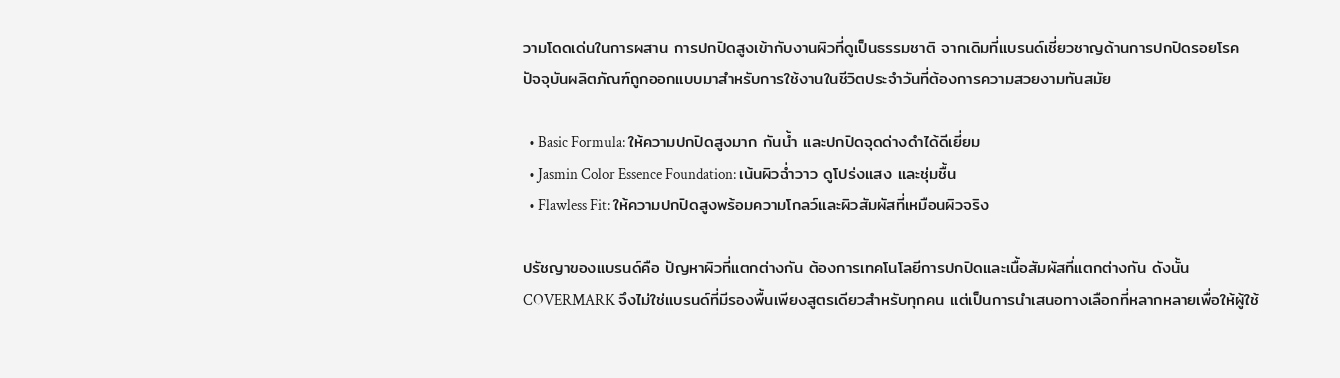วามโดดเด่นในการผสาน การปกปิดสูงเข้ากับงานผิวที่ดูเป็นธรรมชาติ จากเดิมที่แบรนด์เชี่ยวชาญด้านการปกปิดรอยโรค ปัจจุบันผลิตภัณฑ์ถูกออกแบบมาสำหรับการใช้งานในชีวิตประจำวันที่ต้องการความสวยงามทันสมัย

  • Basic Formula: ให้ความปกปิดสูงมาก กันน้ำ และปกปิดจุดด่างดำได้ดีเยี่ยม
  • Jasmin Color Essence Foundation: เน้นผิวฉ่ำวาว ดูโปร่งแสง และชุ่มชื้น
  • Flawless Fit: ให้ความปกปิดสูงพร้อมความโกลว์และผิวสัมผัสที่เหมือนผิวจริง

ปรัชญาของแบรนด์คือ ปัญหาผิวที่แตกต่างกัน ต้องการเทคโนโลยีการปกปิดและเนื้อสัมผัสที่แตกต่างกัน ดังนั้น COVERMARK จึงไม่ใช่แบรนด์ที่มีรองพื้นเพียงสูตรเดียวสำหรับทุกคน แต่เป็นการนำเสนอทางเลือกที่หลากหลายเพื่อให้ผู้ใช้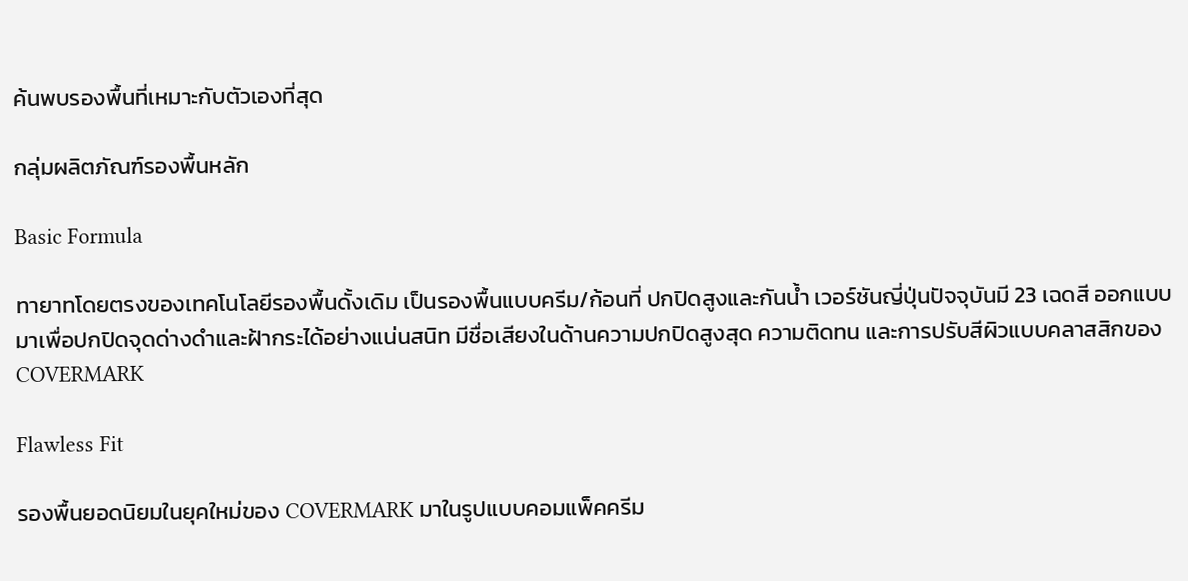ค้นพบรองพื้นที่เหมาะกับตัวเองที่สุด

กลุ่มผลิตภัณฑ์รองพื้นหลัก

Basic Formula

ทายาทโดยตรงของเทคโนโลยีรองพื้นดั้งเดิม เป็นรองพื้นแบบครีม/ก้อนที่ ปกปิดสูงและกันน้ำ เวอร์ชันญี่ปุ่นปัจจุบันมี 23 เฉดสี ออกแบบมาเพื่อปกปิดจุดด่างดำและฝ้ากระได้อย่างแน่นสนิท มีชื่อเสียงในด้านความปกปิดสูงสุด ความติดทน และการปรับสีผิวแบบคลาสสิกของ COVERMARK

Flawless Fit

รองพื้นยอดนิยมในยุคใหม่ของ COVERMARK มาในรูปแบบคอมแพ็คครีม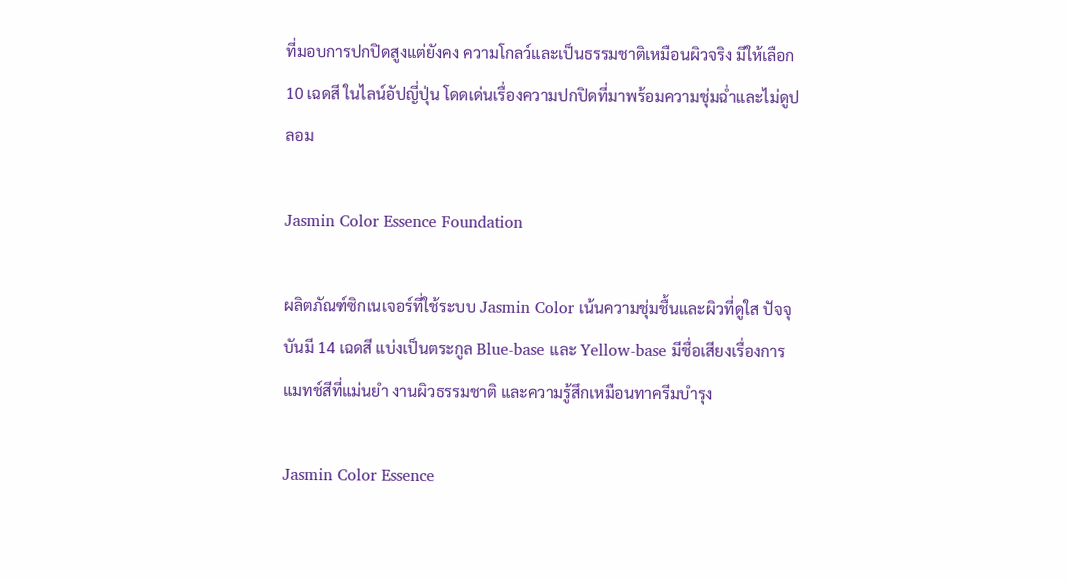ที่มอบการปกปิดสูงแต่ยังคง ความโกลว์และเป็นธรรมชาติเหมือนผิวจริง มีให้เลือก 10 เฉดสี ในไลน์อัปญี่ปุ่น โดดเด่นเรื่องความปกปิดที่มาพร้อมความชุ่มฉ่ำและไม่ดูปลอม

Jasmin Color Essence Foundation

ผลิตภัณฑ์ซิกเนเจอร์ที่ใช้ระบบ Jasmin Color เน้นความชุ่มชื้นและผิวที่ดูใส ปัจจุบันมี 14 เฉดสี แบ่งเป็นตระกูล Blue-base และ Yellow-base มีชื่อเสียงเรื่องการแมทช์สีที่แม่นยำ งานผิวธรรมชาติ และความรู้สึกเหมือนทาครีมบำรุง

Jasmin Color Essence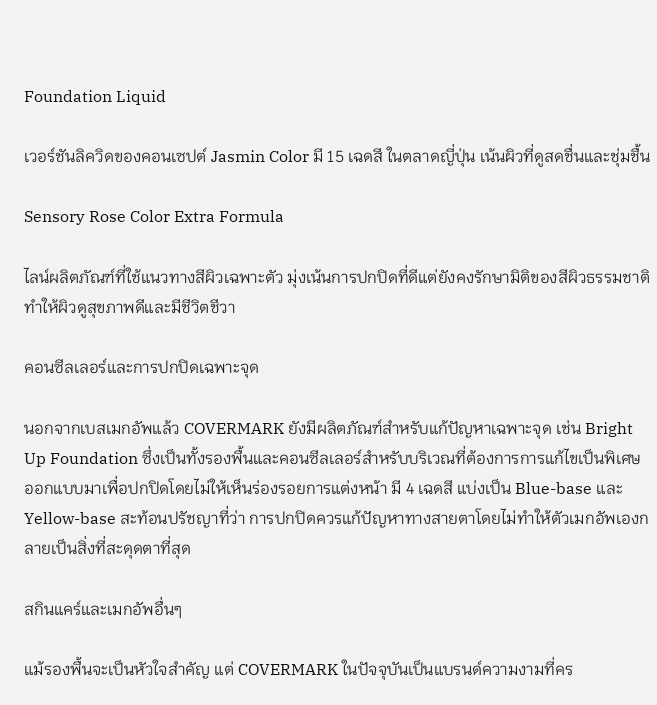Foundation Liquid

เวอร์ชันลิควิดของคอนเซปต์ Jasmin Color มี 15 เฉดสี ในตลาดญี่ปุ่น เน้นผิวที่ดูสดชื่นและชุ่มชื้น

Sensory Rose Color Extra Formula

ไลน์ผลิตภัณฑ์ที่ใช้แนวทางสีผิวเฉพาะตัว มุ่งเน้นการปกปิดที่ดีแต่ยังคงรักษามิติของสีผิวธรรมชาติ ทำให้ผิวดูสุขภาพดีและมีชีวิตชีวา

คอนซีลเลอร์และการปกปิดเฉพาะจุด

นอกจากเบสเมกอัพแล้ว COVERMARK ยังมีผลิตภัณฑ์สำหรับแก้ปัญหาเฉพาะจุด เช่น Bright Up Foundation ซึ่งเป็นทั้งรองพื้นและคอนซีลเลอร์สำหรับบริเวณที่ต้องการการแก้ไขเป็นพิเศษ ออกแบบมาเพื่อปกปิดโดยไม่ให้เห็นร่องรอยการแต่งหน้า มี 4 เฉดสี แบ่งเป็น Blue-base และ Yellow-base สะท้อนปรัชญาที่ว่า การปกปิดควรแก้ปัญหาทางสายตาโดยไม่ทำให้ตัวเมกอัพเองกลายเป็นสิ่งที่สะดุดตาที่สุด

สกินแคร์และเมกอัพอื่นๆ

แม้รองพื้นจะเป็นหัวใจสำคัญ แต่ COVERMARK ในปัจจุบันเป็นแบรนด์ความงามที่คร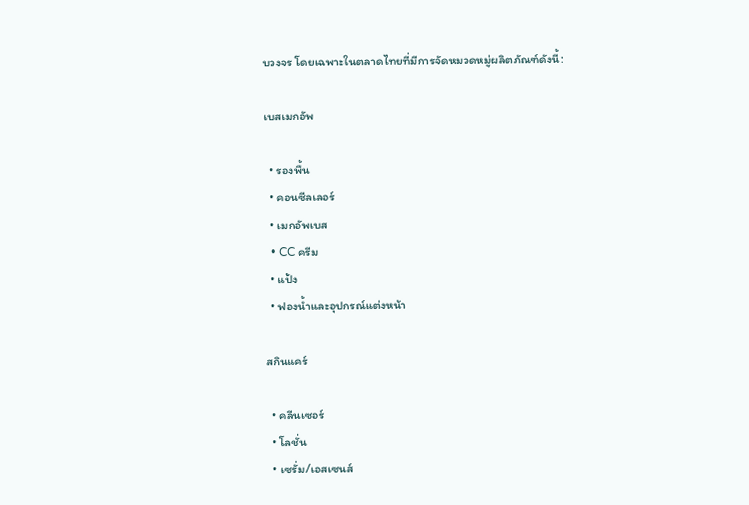บวงจร โดยเฉพาะในตลาดไทยที่มีการจัดหมวดหมู่ผลิตภัณฑ์ดังนี้:

เบสเมกอัพ

  • รองพื้น
  • คอนซีลเลอร์
  • เมกอัพเบส
  • CC ครีม
  • แป้ง
  • ฟองน้ำและอุปกรณ์แต่งหน้า

สกินแคร์

  • คลีนเซอร์
  • โลชั่น
  • เซรั่ม/เอสเซนส์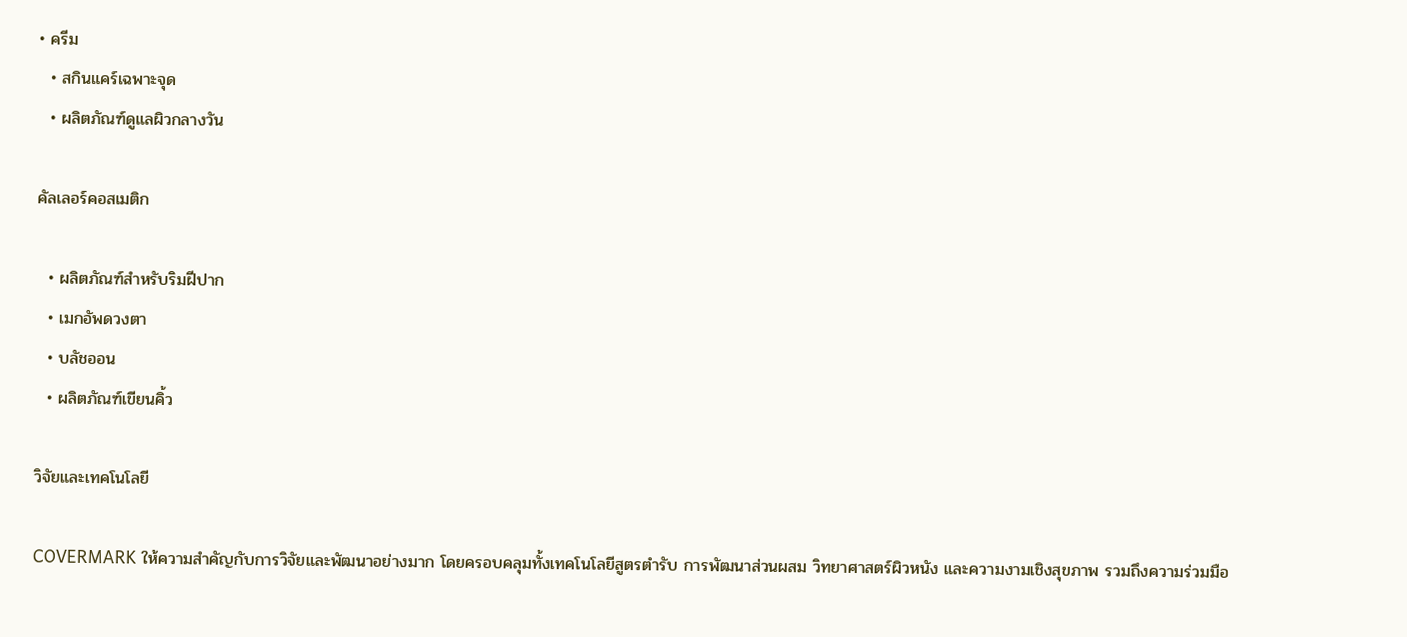• ครีม
  • สกินแคร์เฉพาะจุด
  • ผลิตภัณฑ์ดูแลผิวกลางวัน

คัลเลอร์คอสเมติก

  • ผลิตภัณฑ์สำหรับริมฝีปาก
  • เมกอัพดวงตา
  • บลัชออน
  • ผลิตภัณฑ์เขียนคิ้ว

วิจัยและเทคโนโลยี

COVERMARK ให้ความสำคัญกับการวิจัยและพัฒนาอย่างมาก โดยครอบคลุมทั้งเทคโนโลยีสูตรตำรับ การพัฒนาส่วนผสม วิทยาศาสตร์ผิวหนัง และความงามเชิงสุขภาพ รวมถึงความร่วมมือ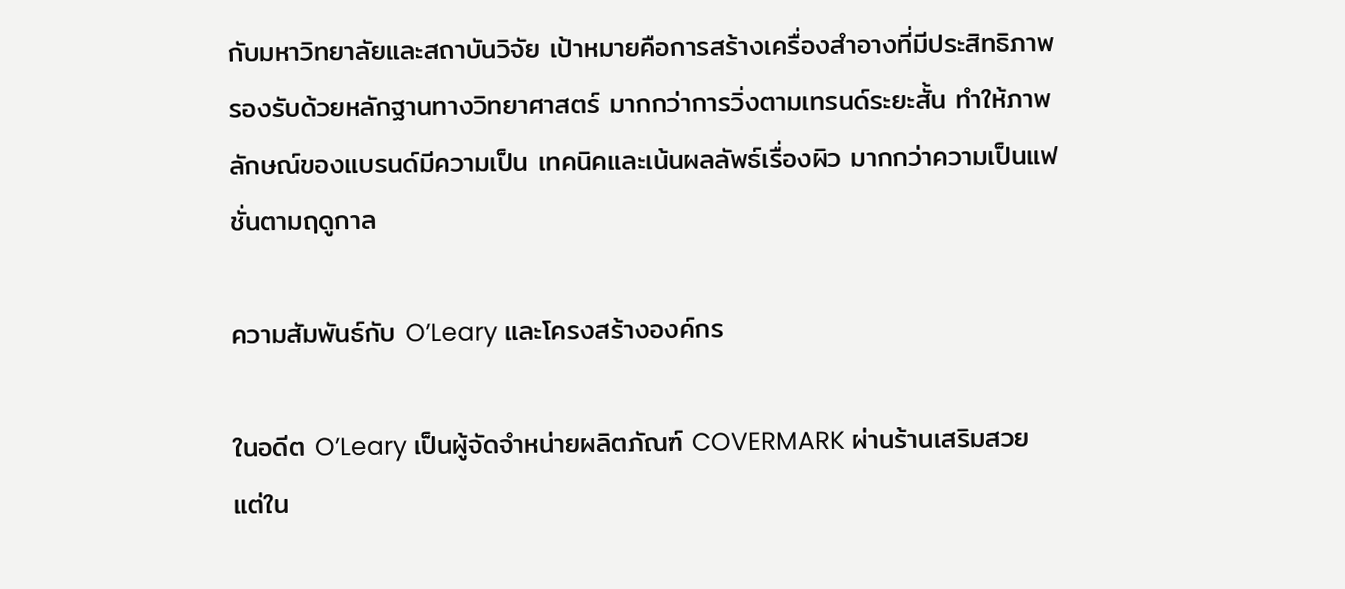กับมหาวิทยาลัยและสถาบันวิจัย เป้าหมายคือการสร้างเครื่องสำอางที่มีประสิทธิภาพรองรับด้วยหลักฐานทางวิทยาศาสตร์ มากกว่าการวิ่งตามเทรนด์ระยะสั้น ทำให้ภาพลักษณ์ของแบรนด์มีความเป็น เทคนิคและเน้นผลลัพธ์เรื่องผิว มากกว่าความเป็นแฟชั่นตามฤดูกาล

ความสัมพันธ์กับ O’Leary และโครงสร้างองค์กร

ในอดีต O’Leary เป็นผู้จัดจำหน่ายผลิตภัณฑ์ COVERMARK ผ่านร้านเสริมสวย แต่ใน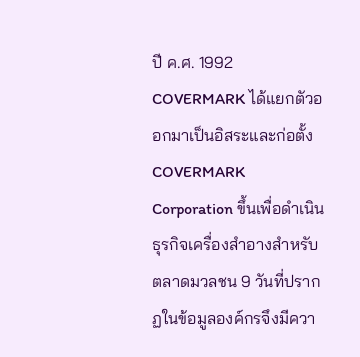ปี ค.ศ. 1992 COVERMARK ได้แยกตัวออกมาเป็นอิสระและก่อตั้ง COVERMARK Corporation ขึ้นเพื่อดำเนินธุรกิจเครื่องสำอางสำหรับตลาดมวลชน 9 วันที่ปรากฏในข้อมูลองค์กรจึงมีควา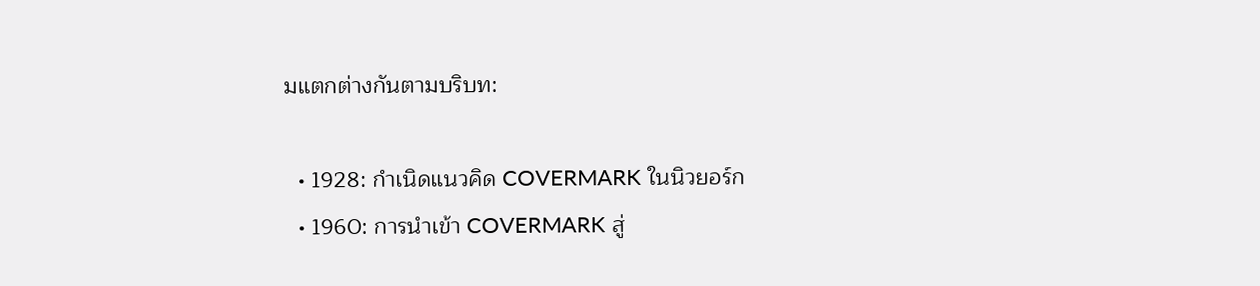มแตกต่างกันตามบริบท:

  • 1928: กำเนิดแนวคิด COVERMARK ในนิวยอร์ก
  • 1960: การนำเข้า COVERMARK สู่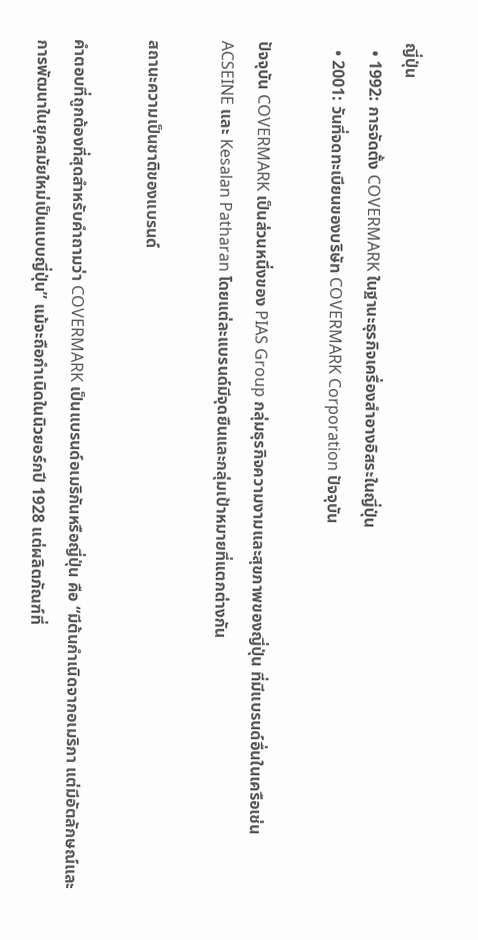ญี่ปุ่น
  • 1992: การจัดตั้ง COVERMARK ในฐานะธุรกิจเครื่องสำอางอิสระในญี่ปุ่น
  • 2001: วันที่จดทะเบียนของบริษัท COVERMARK Corporation ปัจจุบัน

ปัจจุบัน COVERMARK เป็นส่วนหนึ่งของ PIAS Group กลุ่มธุรกิจความงามและสุขภาพของญี่ปุ่น ที่มีแบรนด์อื่นในเครือเช่น ACSEINE และ Kesalan Patharan โดยแต่ละแบรนด์มีจุดยืนและกลุ่มเป้าหมายที่แตกต่างกัน

สถานะความเป็นชาติของแบรนด์

คำตอบที่ถูกต้องที่สุดสำหรับคำถามว่า COVERMARK เป็นแบรนด์อเมริกันหรือญี่ปุ่น คือ “มีต้นกำเนิดจากอเมริกา แต่มีอัตลักษณ์และการพัฒนาในยุคสมัยใหม่เป็นแบบญี่ปุ่น” แม้จะถือกำเนิดในนิวยอร์กปี 1928 แต่ผลิตภัณฑ์ที่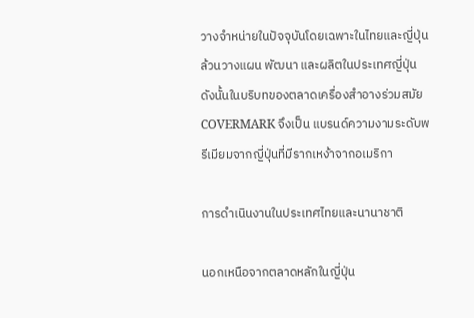วางจำหน่ายในปัจจุบันโดยเฉพาะในไทยและญี่ปุ่น ล้วนวางแผน พัฒนา และผลิตในประเทศญี่ปุ่น ดังนั้นในบริบทของตลาดเครื่องสำอางร่วมสมัย COVERMARK จึงเป็น แบรนด์ความงามระดับพรีเมียมจากญี่ปุ่นที่มีรากเหง้าจากอเมริกา

การดำเนินงานในประเทศไทยและนานาชาติ

นอกเหนือจากตลาดหลักในญี่ปุ่น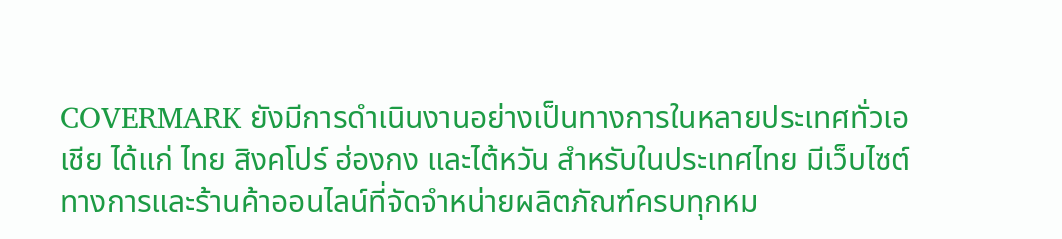COVERMARK ยังมีการดำเนินงานอย่างเป็นทางการในหลายประเทศทั่วเอเชีย ได้แก่ ไทย สิงคโปร์ ฮ่องกง และไต้หวัน สำหรับในประเทศไทย มีเว็บไซต์ทางการและร้านค้าออนไลน์ที่จัดจำหน่ายผลิตภัณฑ์ครบทุกหม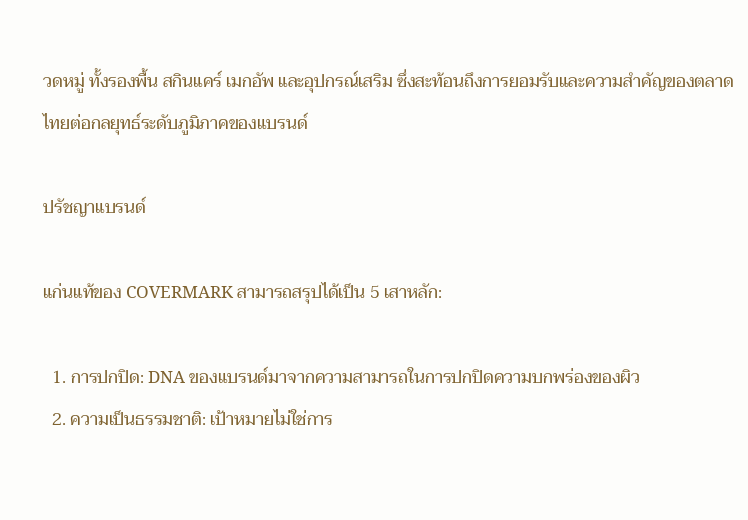วดหมู่ ทั้งรองพื้น สกินแคร์ เมกอัพ และอุปกรณ์เสริม ซึ่งสะท้อนถึงการยอมรับและความสำคัญของตลาดไทยต่อกลยุทธ์ระดับภูมิภาคของแบรนด์

ปรัชญาแบรนด์

แก่นแท้ของ COVERMARK สามารถสรุปได้เป็น 5 เสาหลัก:

  1. การปกปิด: DNA ของแบรนด์มาจากความสามารถในการปกปิดความบกพร่องของผิว
  2. ความเป็นธรรมชาติ: เป้าหมายไม่ใช่การ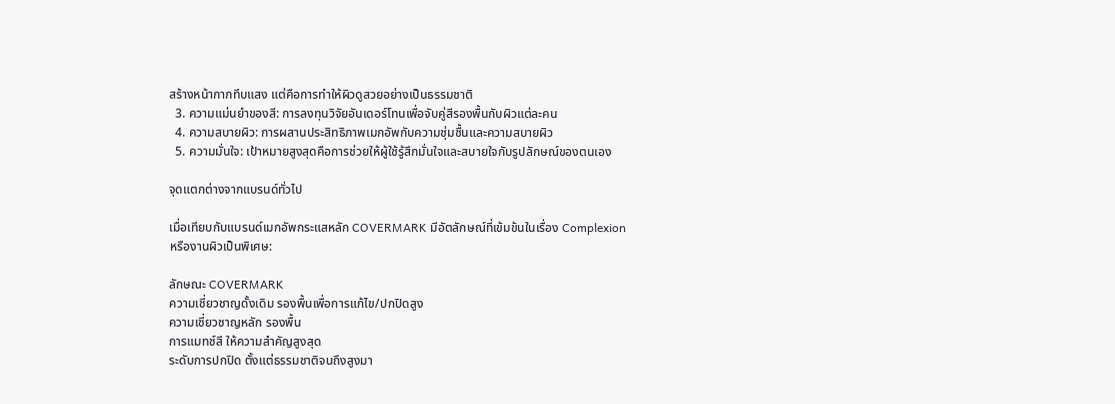สร้างหน้ากากทึบแสง แต่คือการทำให้ผิวดูสวยอย่างเป็นธรรมชาติ
  3. ความแม่นยำของสี: การลงทุนวิจัยอันเดอร์โทนเพื่อจับคู่สีรองพื้นกับผิวแต่ละคน
  4. ความสบายผิว: การผสานประสิทธิภาพเมกอัพกับความชุ่มชื้นและความสบายผิว
  5. ความมั่นใจ: เป้าหมายสูงสุดคือการช่วยให้ผู้ใช้รู้สึกมั่นใจและสบายใจกับรูปลักษณ์ของตนเอง

จุดแตกต่างจากแบรนด์ทั่วไป

เมื่อเทียบกับแบรนด์เมกอัพกระแสหลัก COVERMARK มีอัตลักษณ์ที่เข้มข้นในเรื่อง Complexion หรืองานผิวเป็นพิเศษ:

ลักษณะ COVERMARK
ความเชี่ยวชาญดั้งเดิม รองพื้นเพื่อการแก้ไข/ปกปิดสูง
ความเชี่ยวชาญหลัก รองพื้น
การแมทช์สี ให้ความสำคัญสูงสุด
ระดับการปกปิด ตั้งแต่ธรรมชาติจนถึงสูงมา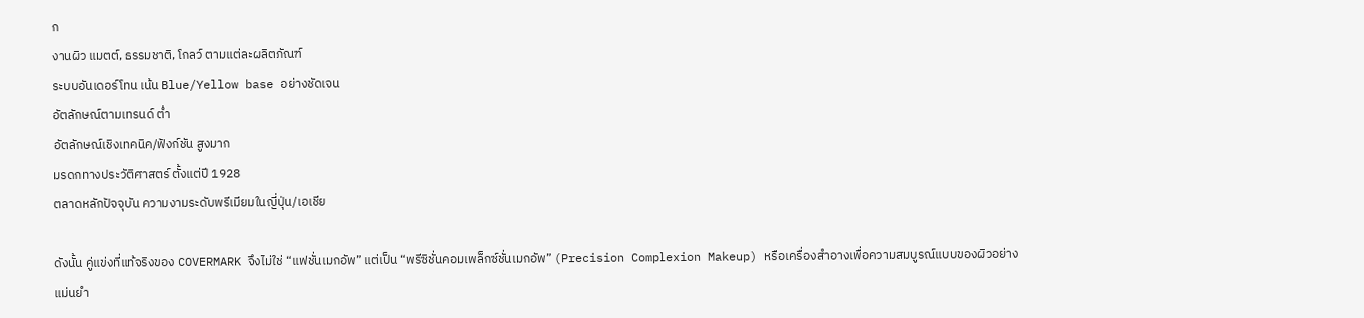ก
งานผิว แมตต์, ธรรมชาติ, โกลว์ ตามแต่ละผลิตภัณฑ์
ระบบอันเดอร์โทน เน้น Blue/Yellow base อย่างชัดเจน
อัตลักษณ์ตามเทรนด์ ต่ำ
อัตลักษณ์เชิงเทคนิค/ฟังก์ชัน สูงมาก
มรดกทางประวัติศาสตร์ ตั้งแต่ปี 1928
ตลาดหลักปัจจุบัน ความงามระดับพรีเมียมในญี่ปุ่น/เอเชีย

ดังนั้น คู่แข่งที่แท้จริงของ COVERMARK จึงไม่ใช่ “แฟชั่นเมกอัพ” แต่เป็น “พรีซิชั่นคอมเพล็กซ์ชั่นเมกอัพ” (Precision Complexion Makeup) หรือเครื่องสำอางเพื่อความสมบูรณ์แบบของผิวอย่างแม่นยำ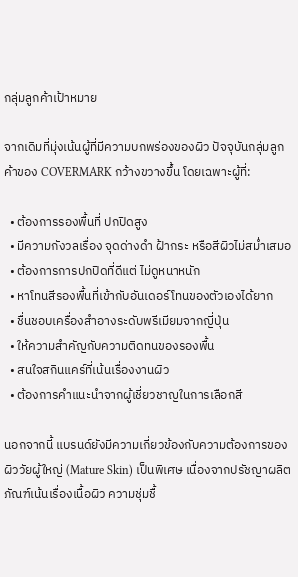กลุ่มลูกค้าเป้าหมาย

จากเดิมที่มุ่งเน้นผู้ที่มีความบกพร่องของผิว ปัจจุบันกลุ่มลูกค้าของ COVERMARK กว้างขวางขึ้น โดยเฉพาะผู้ที่:

  • ต้องการรองพื้นที่ ปกปิดสูง
  • มีความกังวลเรื่อง จุดด่างดำ ฝ้ากระ หรือสีผิวไม่สม่ำเสมอ
  • ต้องการการปกปิดที่ดีแต่ ไม่ดูหนาหนัก
  • หาโทนสีรองพื้นที่เข้ากับอันเดอร์โทนของตัวเองได้ยาก
  • ชื่นชอบเครื่องสำอางระดับพรีเมียมจากญี่ปุ่น
  • ให้ความสำคัญกับความติดทนของรองพื้น
  • สนใจสกินแคร์ที่เน้นเรื่องงานผิว
  • ต้องการคำแนะนำจากผู้เชี่ยวชาญในการเลือกสี

นอกจากนี้ แบรนด์ยังมีความเกี่ยวข้องกับความต้องการของ ผิววัยผู้ใหญ่ (Mature Skin) เป็นพิเศษ เนื่องจากปรัชญาผลิตภัณฑ์เน้นเรื่องเนื้อผิว ความชุ่มชื้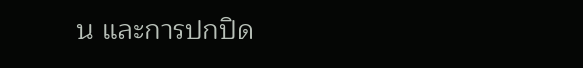น และการปกปิด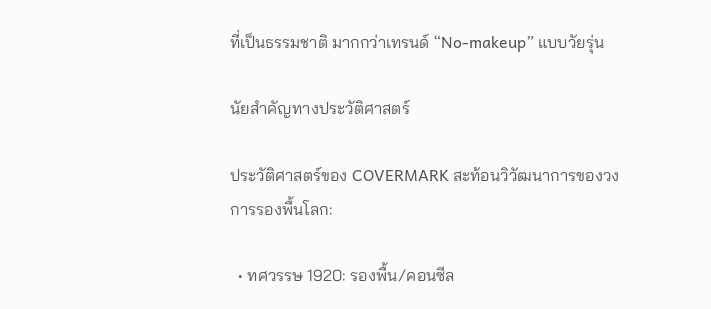ที่เป็นธรรมชาติ มากกว่าเทรนด์ “No-makeup” แบบวัยรุ่น

นัยสำคัญทางประวัติศาสตร์

ประวัติศาสตร์ของ COVERMARK สะท้อนวิวัฒนาการของวงการรองพื้นโลก:

  • ทศวรรษ 1920: รองพื้น/คอนซีล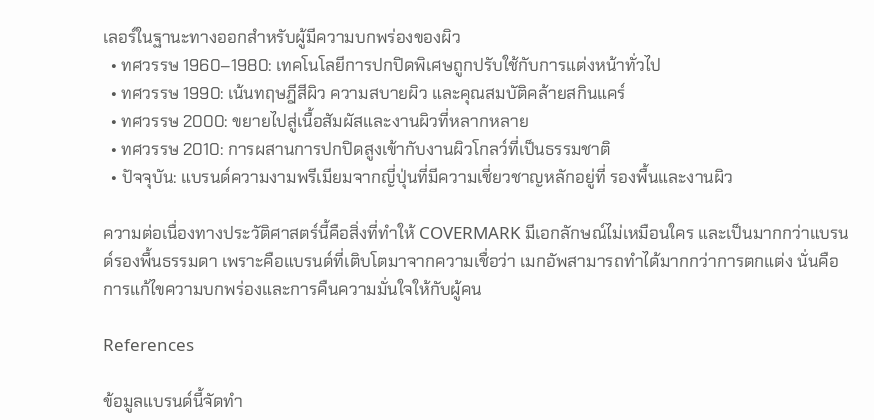เลอร์ในฐานะทางออกสำหรับผู้มีความบกพร่องของผิว
  • ทศวรรษ 1960–1980: เทคโนโลยีการปกปิดพิเศษถูกปรับใช้กับการแต่งหน้าทั่วไป
  • ทศวรรษ 1990: เน้นทฤษฎีสีผิว ความสบายผิว และคุณสมบัติคล้ายสกินแคร์
  • ทศวรรษ 2000: ขยายไปสู่เนื้อสัมผัสและงานผิวที่หลากหลาย
  • ทศวรรษ 2010: การผสานการปกปิดสูงเข้ากับงานผิวโกลว์ที่เป็นธรรมชาติ
  • ปัจจุบัน: แบรนด์ความงามพรีเมียมจากญี่ปุ่นที่มีความเชี่ยวชาญหลักอยู่ที่ รองพื้นและงานผิว

ความต่อเนื่องทางประวัติศาสตร์นี้คือสิ่งที่ทำให้ COVERMARK มีเอกลักษณ์ไม่เหมือนใคร และเป็นมากกว่าแบรนด์รองพื้นธรรมดา เพราะคือแบรนด์ที่เติบโตมาจากความเชื่อว่า เมกอัพสามารถทำได้มากกว่าการตกแต่ง นั่นคือ การแก้ไขความบกพร่องและการคืนความมั่นใจให้กับผู้คน

References

ข้อมูลแบรนด์นี้จัดทำ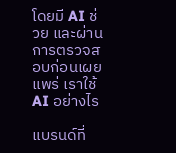โดยมี AI ช่วย และผ่านการตรวจสอบก่อนเผยแพร่ เราใช้ AI อย่างไร

แบรนด์ที่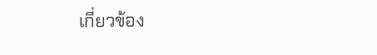เกี่ยวข้อง